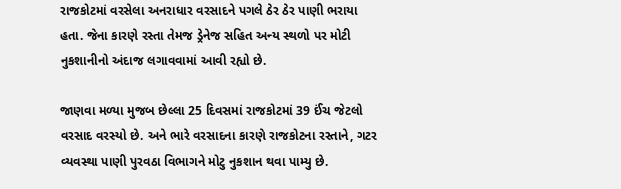રાજકોટમાં વરસેલા અનરાધાર વરસાદને પગલે ઠેર ઠેર પાણી ભરાયા હતા. જેના કારણે રસ્તા તેમજ ડ્રેનેજ સહિત અન્ય સ્થળો પર મોટી નુકશાનીનો અંદાજ લગાવવામાં આવી રહ્યો છે.

જાણવા મળ્યા મુજબ છેલ્લા 25 દિવસમાં રાજકોટમાં 39 ઈંચ જેટલો વરસાદ વરસ્યો છે. અને ભારે વરસાદના કારણે રાજકોટના રસ્તાને, ગટર વ્યવસ્થા પાણી પુરવઠા વિભાગને મોટુ નુકશાન થવા પામ્યુ છે.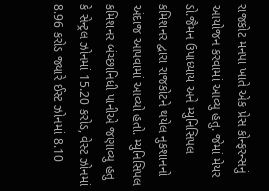રાજકોટ મનપા ખાતે એક પ્રેસ કોન્ફરન્સનું આયોજન કરવામાં આવ્યુ હતુ. જેમાં મેયર ડો.જૈમન ઉપાધ્યાય અને મ્યુનિસિપલ કમિશનર દ્વારા રાજકોટને થયેલ નુકશાનનો અંદાજ આપવામાં આવ્યો હતો. મ્યુનિસિપલ કમિશનર બંચ્છાનિધી પાનીએ જણાવ્યુ હતુ કે સેન્ટ્રલ ઝોનમાં 15.20 કરોડ, વેસ્ટ ઝોનમાં 8.96 કરોડ જ્યારે ઈસ્ટ ઝોનમાં 8.10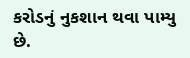કરોડનું નુકશાન થવા પામ્યુ છે.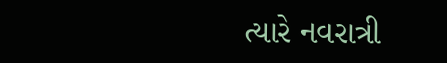ત્યારે નવરાત્રી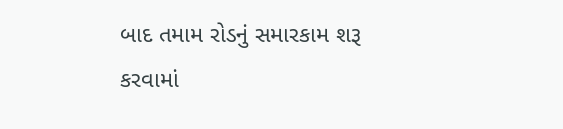બાદ તમામ રોડનું સમારકામ શરૂ કરવામાં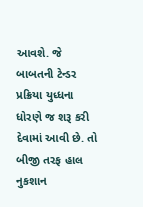આવશે. જે બાબતની ટેન્ડર પ્રક્રિયા યુધ્ધના ધોરણે જ શરૂ કરી દેવામાં આવી છે. તો બીજી તરફ હાલ નુકશાન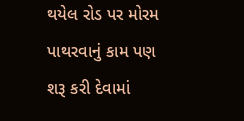થયેલ રોડ પર મોરમ પાથરવાનું કામ પણ શરૂ કરી દેવામાં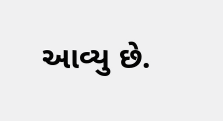આવ્યુ છે.